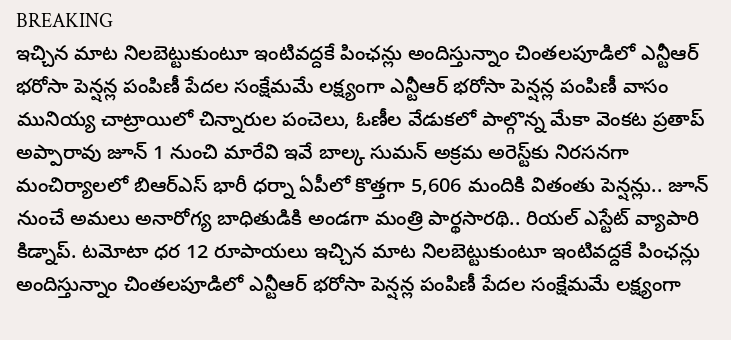BREAKING
ఇచ్చిన మాట నిలబెట్టుకుంటూ ఇంటివద్దకే పింఛన్లు అందిస్తున్నాం చింతలపూడిలో ఎన్టీఆర్ భరోసా పెన్షన్ల పంపిణీ పేదల సంక్షేమమే లక్ష్యంగా ఎన్టీఆర్ భరోసా పెన్షన్ల పంపిణీ వాసం మునియ్య చాట్రాయిలో చిన్నారుల పంచెలు, ఓణీల వేడుకలో పాల్గొన్న మేకా వెంకట ప్రతాప్ అప్పారావు జూన్ 1 నుంచి మారేవి ఇవే బాల్క సుమన్ అక్రమ అరెస్ట్‌కు నిరసనగా మంచిర్యాలలో బిఆర్‌ఎస్ భారీ ధర్నా ఏపీలో కొత్తగా 5,606 మందికి వితంతు పెన్షన్లు.. జూన్ నుంచే అమలు అనారోగ్య బాధితుడికి అండగా మంత్రి పార్థసారథి.. రియల్ ఎస్టేట్ వ్యాపారి కిడ్నాప్. టమోటా ధర 12 రూపాయలు ఇచ్చిన మాట నిలబెట్టుకుంటూ ఇంటివద్దకే పింఛన్లు అందిస్తున్నాం చింతలపూడిలో ఎన్టీఆర్ భరోసా పెన్షన్ల పంపిణీ పేదల సంక్షేమమే లక్ష్యంగా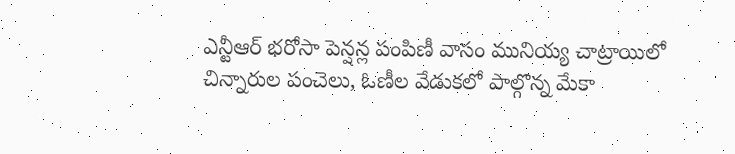ఎన్టీఆర్ భరోసా పెన్షన్ల పంపిణీ వాసం మునియ్య చాట్రాయిలో చిన్నారుల పంచెలు, ఓణీల వేడుకలో పాల్గొన్న మేకా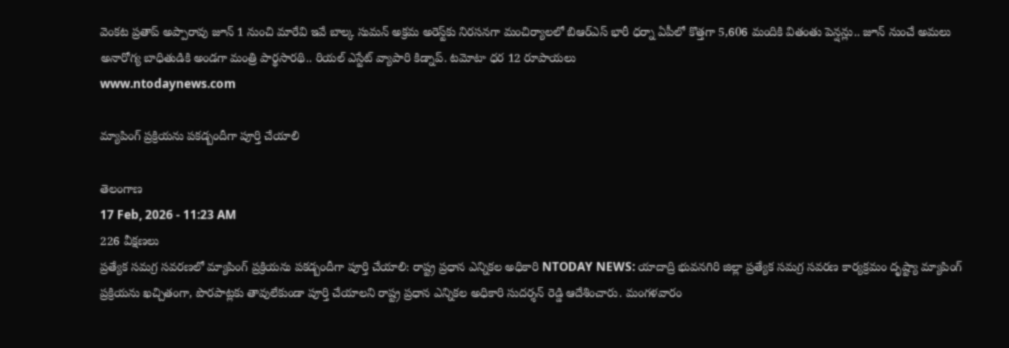వెంకట ప్రతాప్ అప్పారావు జూన్ 1 నుంచి మారేవి ఇవే బాల్క సుమన్ అక్రమ అరెస్ట్‌కు నిరసనగా మంచిర్యాలలో బిఆర్‌ఎస్ భారీ ధర్నా ఏపీలో కొత్తగా 5,606 మందికి వితంతు పెన్షన్లు.. జూన్ నుంచే అమలు అనారోగ్య బాధితుడికి అండగా మంత్రి పార్థసారథి.. రియల్ ఎస్టేట్ వ్యాపారి కిడ్నాప్. టమోటా ధర 12 రూపాయలు
www.ntodaynews.com

మ్యాపింగ్ ప్రక్రియను పకడ్బందీగా పూర్తి చేయాలి

తెలంగాణ
17 Feb, 2026 - 11:23 AM
226 వీక్షణలు
ప్రత్యేక సమగ్ర సవరణలో మ్యాపింగ్ ప్రక్రియను పకడ్బందీగా పూర్తి చేయాలి: రాష్ట్ర ప్రధాన ఎన్నికల అధికారి NTODAY NEWS: యాదాద్రి భువనగిరి జిల్లా ప్రత్యేక సమగ్ర సవరణ కార్యక్రమం దృష్ట్యా మ్యాపింగ్ ప్రక్రియను ఖచ్చితంగా, పొరపాట్లకు తావులేకుండా పూర్తి చేయాలని రాష్ట్ర ప్రధాన ఎన్నికల అధికారి సుదర్శన్ రెడ్డి ఆదేశించారు. మంగళవారం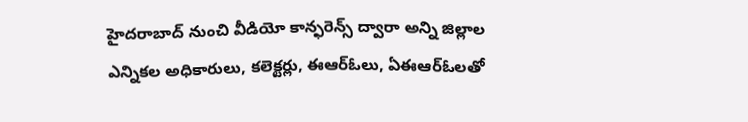హైదరాబాద్ నుంచి వీడియో కాన్ఫరెన్స్ ద్వారా అన్ని జిల్లాల ఎన్నికల అధికారులు, కలెక్టర్లు, ఈఆర్‌ఓలు, ఏఈఆర్‌ఓలతో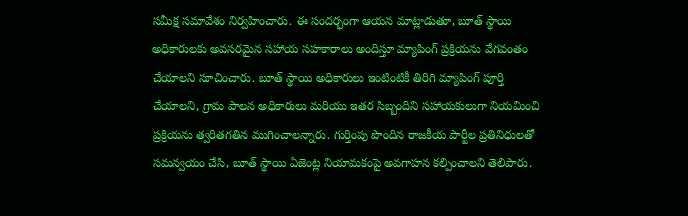సమీక్ష సమావేశం నిర్వహించారు. ఈ సందర్భంగా ఆయన మాట్లాడుతూ, బూత్ స్థాయి అధికారులకు అవసరమైన సహాయ సహకారాలు అందిస్తూ మ్యాపింగ్ ప్రక్రియను వేగవంతం చేయాలని సూచించారు. బూత్ స్థాయి అధికారులు ఇంటింటికీ తిరిగి మ్యాపింగ్ పూర్తి చేయాలని, గ్రామ పాలన అధికారులు మరియు ఇతర సిబ్బందిని సహాయకులుగా నియమించి ప్రక్రియను త్వరితగతిన ముగించాలన్నారు. గుర్తింపు పొందిన రాజకీయ పార్టీల ప్రతినిధులతో సమన్వయం చేసి, బూత్ స్థాయి ఏజెంట్ల నియామకంపై అవగాహన కల్పించాలని తెలిపారు.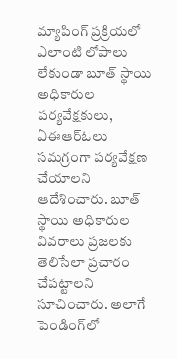మ్యాపింగ్ ప్రక్రియలో ఎలాంటి లోపాలు లేకుండా బూత్ స్థాయి అధికారుల పర్యవేక్షకులు, ఏఈఆర్‌ఓలు సమగ్రంగా పర్యవేక్షణ చేయాలని ఆదేశించారు. బూత్ స్థాయి అధికారుల వివరాలు ప్రజలకు తెలిసేలా ప్రచారం చేపట్టాలని సూచించారు. అలాగే పెండింగ్‌లో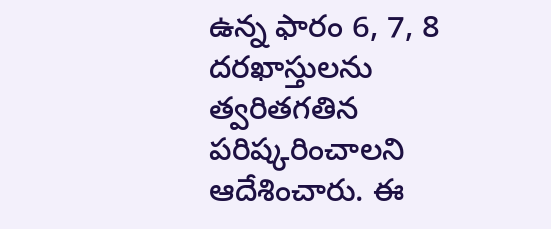ఉన్న ఫారం 6, 7, 8 దరఖాస్తులను త్వరితగతిన పరిష్కరించాలని ఆదేశించారు. ఈ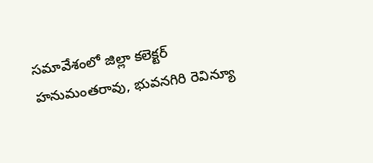సమావేశంలో జిల్లా కలెక్టర్ హనుమంతరావు, భువనగిరి రెవిన్యూ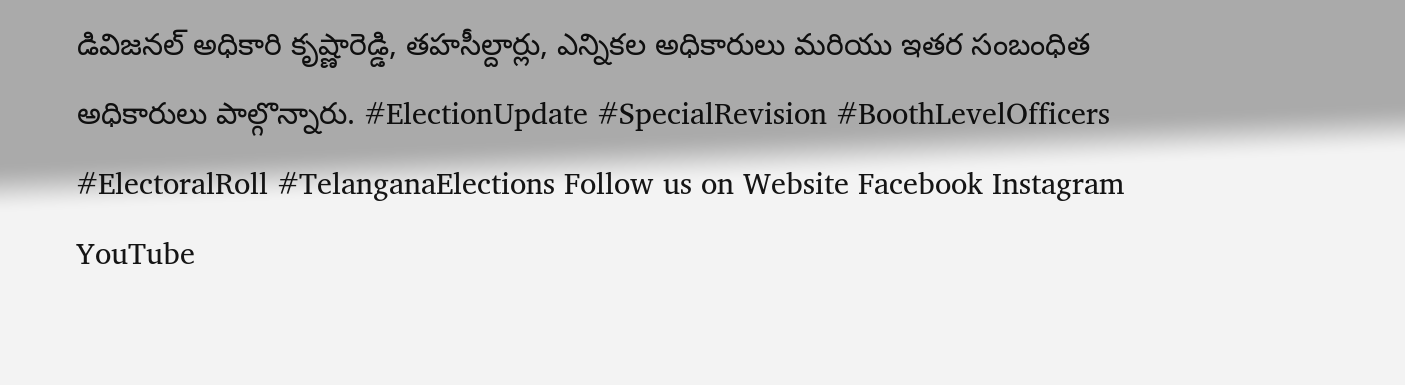డివిజనల్ అధికారి కృష్ణారెడ్డి, తహసీల్దార్లు, ఎన్నికల అధికారులు మరియు ఇతర సంబంధిత అధికారులు పాల్గొన్నారు. #ElectionUpdate #SpecialRevision #BoothLevelOfficers #ElectoralRoll #TelanganaElections Follow us on Website Facebook Instagram YouTube